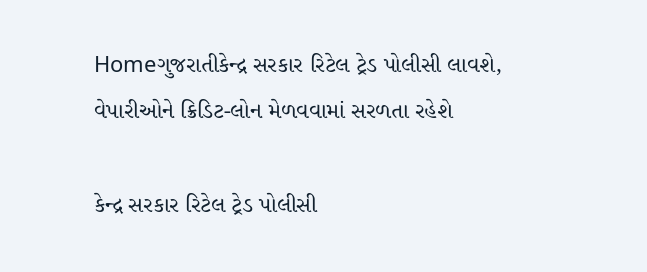Homeગુજરાતીકેન્દ્ર સરકાર રિટેલ ટ્રેડ પોલીસી લાવશે, વેપારીઓને ક્રિડિટ-લોન મેળવવામાં સરળતા રહેશે

કેન્દ્ર સરકાર રિટેલ ટ્રેડ પોલીસી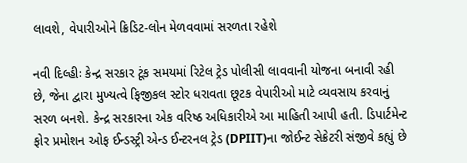લાવશે, વેપારીઓને ક્રિડિટ-લોન મેળવવામાં સરળતા રહેશે

નવી દિલ્હીઃ કેન્દ્ર સરકાર ટૂંક સમયમાં રિટેલ ટ્રેડ પોલીસી લાવવાની યોજના બનાવી રહી છે, જેના દ્વારા મુખ્યત્વે ફિજીકલ સ્ટોર ધરાવતા છૂટક વેપારીઓ માટે વ્યવસાય કરવાનું સરળ બનશે. કેન્દ્ર સરકારના એક વરિષ્ઠ અધિકારીએ આ માહિતી આપી હતી. ડિપાર્ટમેન્ટ ફોર પ્રમોશન ઓફ ઈન્ડસ્ટ્રી એન્ડ ઈન્ટરનલ ટ્રેડ (DPIIT)ના જોઈન્ટ સેક્રેટરી સંજીવે કહ્યું છે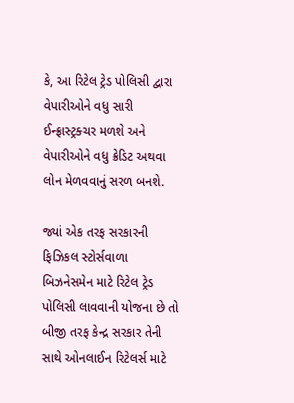કે, આ રિટેલ ટ્રેડ પોલિસી દ્વારા વેપારીઓને વધુ સારી ઈન્ફ્રાસ્ટ્રક્ચર મળશે અને વેપારીઓને વધુ ક્રેડિટ અથવા લોન મેળવવાનું સરળ બનશે.

જ્યાં એક તરફ સરકારની ફિઝિકલ સ્ટોર્સવાળા બિઝનેસમેન માટે રિટેલ ટ્રેડ પોલિસી લાવવાની યોજના છે તો બીજી તરફ કેન્દ્ર સરકાર તેની સાથે ઓનલાઈન રિટેલર્સ માટે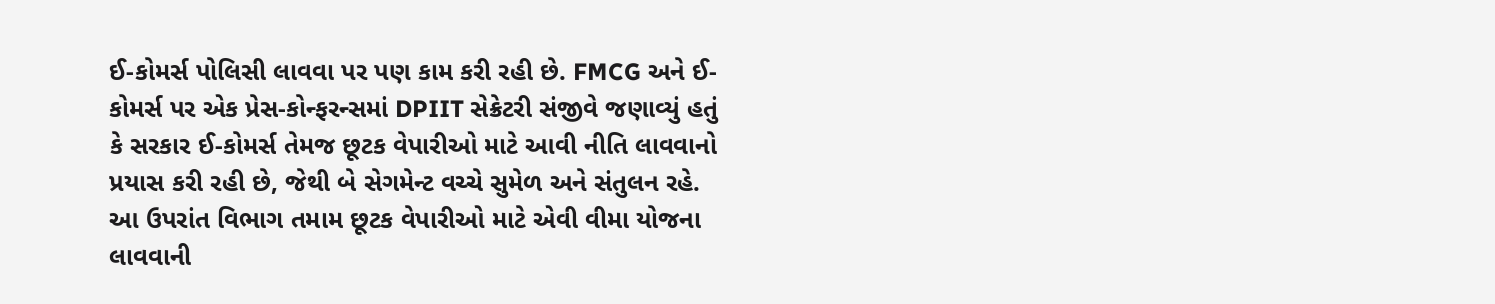ઈ-કોમર્સ પોલિસી લાવવા પર પણ કામ કરી રહી છે. FMCG અને ઈ-કોમર્સ પર એક પ્રેસ-કોન્ફરન્સમાં DPIIT સેક્રેટરી સંજીવે જણાવ્યું હતું કે સરકાર ઈ-કોમર્સ તેમજ છૂટક વેપારીઓ માટે આવી નીતિ લાવવાનો પ્રયાસ કરી રહી છે, જેથી બે સેગમેન્ટ વચ્ચે સુમેળ અને સંતુલન રહે. આ ઉપરાંત વિભાગ તમામ છૂટક વેપારીઓ માટે એવી વીમા યોજના લાવવાની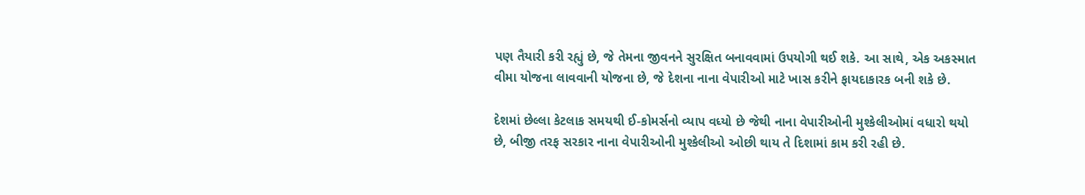પણ તૈયારી કરી રહ્યું છે, જે તેમના જીવનને સુરક્ષિત બનાવવામાં ઉપયોગી થઈ શકે. આ સાથે, એક અકસ્માત વીમા યોજના લાવવાની યોજના છે, જે દેશના નાના વેપારીઓ માટે ખાસ કરીને ફાયદાકારક બની શકે છે.

દેશમાં છેલ્લા કેટલાક સમયથી ઈ-કોમર્સનો વ્યાપ વધ્યો છે જેથી નાના વેપારીઓની મુશ્કેલીઓમાં વધારો થયો છે, બીજી તરફ સરકાર નાના વેપારીઓની મુશ્કેલીઓ ઓછી થાય તે દિશામાં કામ કરી રહી છે.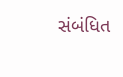સંબંધિત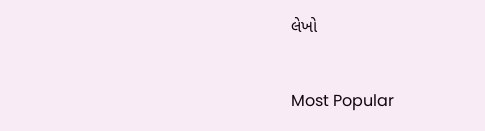લેખો

Most Popular